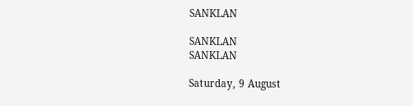SANKLAN

SANKLAN
SANKLAN

Saturday, 9 August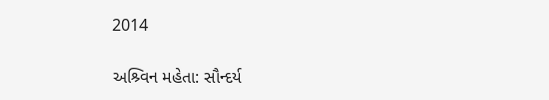2014

અશ્ર્વિન મહેતા: સૌન્દર્ય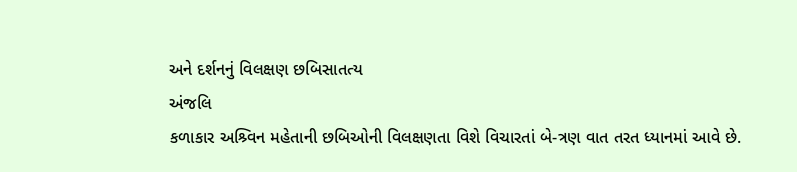અને દર્શનનું વિલક્ષણ છબિસાતત્ય
અંજલિ
કળાકાર અશ્ર્વિન મહેતાની છબિઓની વિલક્ષણતા વિશે વિચારતાં બે-ત્રણ વાત તરત ધ્યાનમાં આવે છે.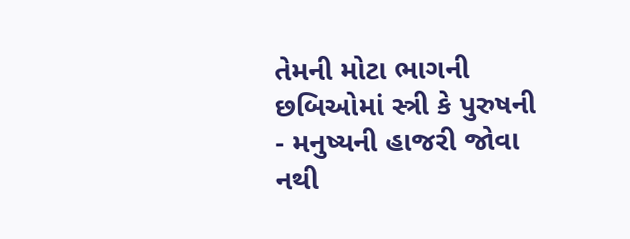તેમની મોટા ભાગની છબિઓમાં સ્ત્રી કે પુરુષની - મનુષ્યની હાજરી જોવા નથી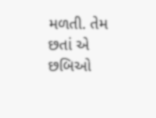મળતી. તેમ છતાં એ છબિઓ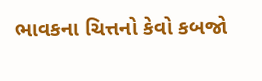ભાવકના ચિત્તનો કેવો કબજો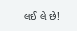લઈ લે છે!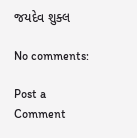જયદેવ શુક્લ

No comments:

Post a Comment